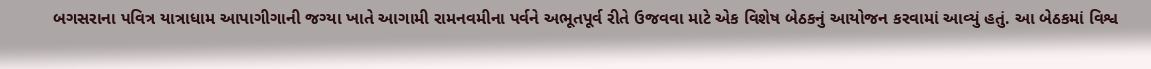બગસરાના પવિત્ર યાત્રાધામ આપાગીગાની જગ્યા ખાતે આગામી રામનવમીના પર્વને અભૂતપૂર્વ રીતે ઉજવવા માટે એક વિશેષ બેઠકનું આયોજન કરવામાં આવ્યું હતું. આ બેઠકમાં વિશ્વ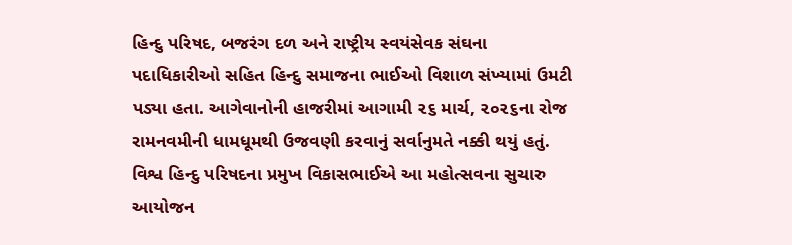હિન્દુ પરિષદ, બજરંગ દળ અને રાષ્ટ્રીય સ્વયંસેવક સંઘના પદાધિકારીઓ સહિત હિન્દુ સમાજના ભાઈઓ વિશાળ સંખ્યામાં ઉમટી પડ્યા હતા. આગેવાનોની હાજરીમાં આગામી ૨૬ માર્ચ, ૨૦૨૬ના રોજ રામનવમીની ધામધૂમથી ઉજવણી કરવાનું સર્વાનુમતે નક્કી થયું હતું. વિશ્વ હિન્દુ પરિષદના પ્રમુખ વિકાસભાઈએ આ મહોત્સવના સુચારુ આયોજન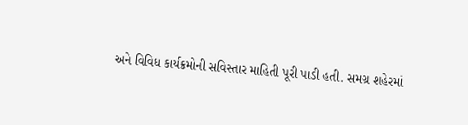અને વિવિધ કાર્યક્રમોની સવિસ્તાર માહિતી પૂરી પાડી હતી. સમગ્ર શહેરમાં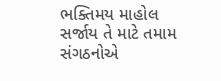ભક્તિમય માહોલ સર્જાય તે માટે તમામ સંગઠનોએ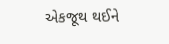એકજૂથ થઈને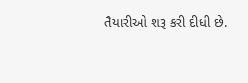તૈયારીઓ શરૂ કરી દીધી છે.